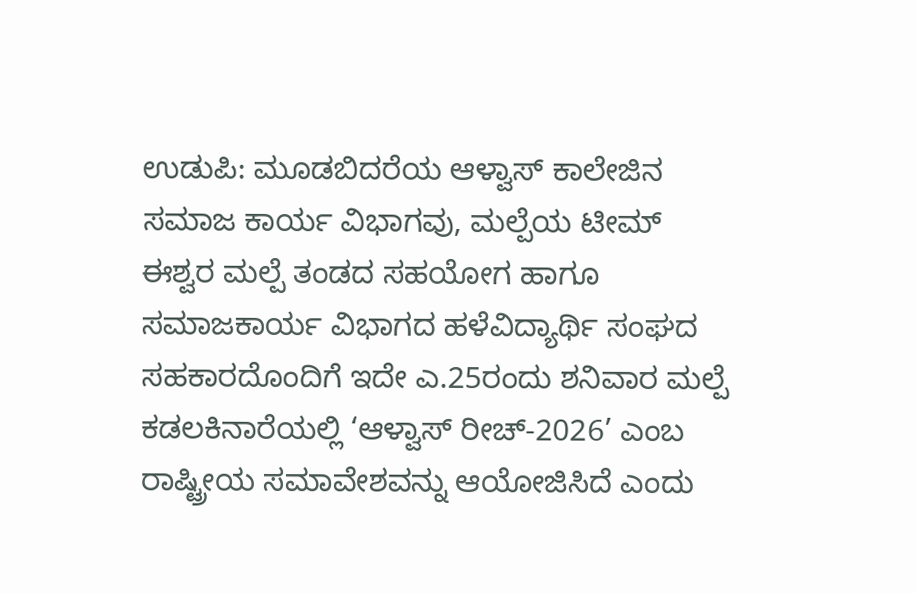ಉಡುಪಿ: ಮೂಡಬಿದರೆಯ ಆಳ್ವಾಸ್ ಕಾಲೇಜಿನ ಸಮಾಜ ಕಾರ್ಯ ವಿಭಾಗವು, ಮಲ್ಪೆಯ ಟೀಮ್ ಈಶ್ವರ ಮಲ್ಪೆ ತಂಡದ ಸಹಯೋಗ ಹಾಗೂ ಸಮಾಜಕಾರ್ಯ ವಿಭಾಗದ ಹಳೆವಿದ್ಯಾರ್ಥಿ ಸಂಘದ ಸಹಕಾರದೊಂದಿಗೆ ಇದೇ ಎ.25ರಂದು ಶನಿವಾರ ಮಲ್ಪೆ ಕಡಲಕಿನಾರೆಯಲ್ಲಿ ‘ಆಳ್ವಾಸ್ ರೀಚ್-2026’ ಎಂಬ ರಾಷ್ಟ್ರೀಯ ಸಮಾವೇಶವನ್ನು ಆಯೋಜಿಸಿದೆ ಎಂದು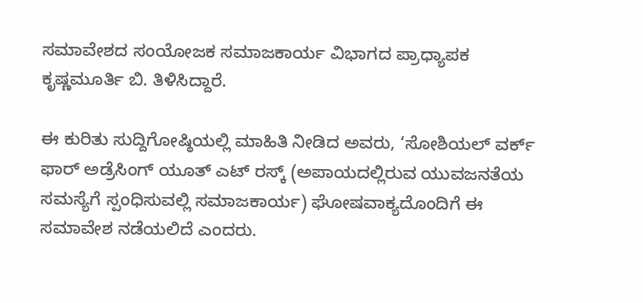ಸಮಾವೇಶದ ಸಂಯೋಜಕ ಸಮಾಜಕಾರ್ಯ ವಿಭಾಗದ ಪ್ರಾಧ್ಯಾಪಕ ಕೃಷ್ಣಮೂರ್ತಿ ಬಿ. ತಿಳಿಸಿದ್ದಾರೆ.

ಈ ಕುರಿತು ಸುದ್ದಿಗೋಷ್ಠಿಯಲ್ಲಿ ಮಾಹಿತಿ ನೀಡಿದ ಅವರು, ‘ಸೋಶಿಯಲ್ ವರ್ಕ್ ಫಾರ್ ಅಡ್ರೆಸಿಂಗ್ ಯೂತ್ ಎಟ್ ರಸ್ಕ್ (ಅಪಾಯದಲ್ಲಿರುವ ಯುವಜನತೆಯ ಸಮಸ್ಯೆಗೆ ಸ್ಪಂಧಿಸುವಲ್ಲಿ ಸಮಾಜಕಾರ್ಯ) ಘೋಷವಾಕ್ಯದೊಂದಿಗೆ ಈ ಸಮಾವೇಶ ನಡೆಯಲಿದೆ ಎಂದರು.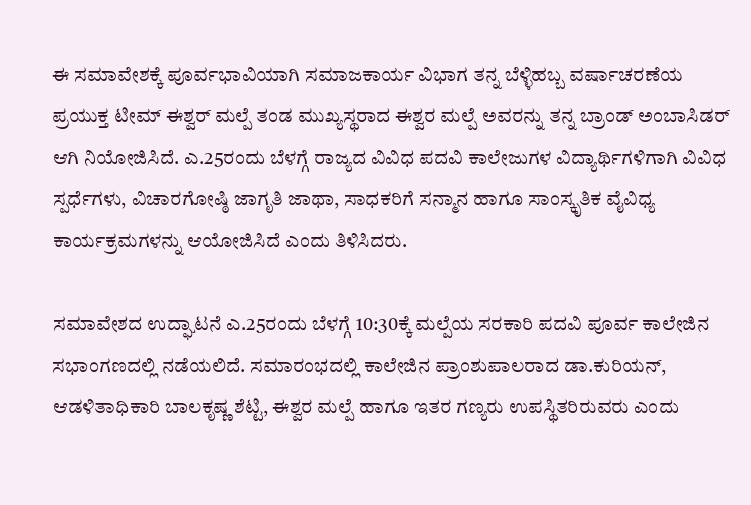ಈ ಸಮಾವೇಶಕ್ಕೆ ಪೂರ್ವಭಾವಿಯಾಗಿ ಸಮಾಜಕಾರ್ಯ ವಿಭಾಗ ತನ್ನ ಬೆಳ್ಳಿಹಬ್ಬ ವರ್ಷಾಚರಣೆಯ ಪ್ರಯುಕ್ತ ಟೀಮ್ ಈಶ್ವ‌ರ್ ಮಲ್ಪೆ ತಂಡ ಮುಖ್ಯಸ್ಥರಾದ ಈಶ್ವರ ಮಲ್ಪೆ ಅವರನ್ನು ತನ್ನ ಬ್ರಾಂಡ್ ಅಂಬಾಸಿಡರ್ ಆಗಿ ನಿಯೋಜಿಸಿದೆ. ಎ.25ರಂದು ಬೆಳಗ್ಗೆ ರಾಜ್ಯದ ವಿವಿಧ ಪದವಿ ಕಾಲೇಜುಗಳ ವಿದ್ಯಾರ್ಥಿಗಳಿಗಾಗಿ ವಿವಿಧ ಸ್ಪರ್ಧೆಗಳು, ವಿಚಾರಗೋಷ್ಠಿ ಜಾಗೃತಿ ಜಾಥಾ, ಸಾಧಕರಿಗೆ ಸನ್ಮಾನ ಹಾಗೂ ಸಾಂಸ್ಕೃತಿಕ ವೈವಿಧ್ಯ ಕಾರ್ಯಕ್ರಮಗಳನ್ನು ಆಯೋಜಿಸಿದೆ ಎಂದು ತಿಳಿಸಿದರು.

ಸಮಾವೇಶದ ಉದ್ಘಾಟನೆ ಎ.25ರಂದು ಬೆಳಗ್ಗೆ 10:30ಕ್ಕೆ ಮಲ್ಪೆಯ ಸರಕಾರಿ ಪದವಿ ಪೂರ್ವ ಕಾಲೇಜಿನ ಸಭಾಂಗಣದಲ್ಲಿ ನಡೆಯಲಿದೆ. ಸಮಾರಂಭದಲ್ಲಿ ಕಾಲೇಜಿನ ಪ್ರಾಂಶುಪಾಲರಾದ ಡಾ.ಕುರಿಯನ್, ಆಡಳಿತಾಧಿಕಾರಿ ಬಾಲಕೃಷ್ಣ ಶೆಟ್ಟಿ, ಈಶ್ವರ ಮಲ್ಪೆ ಹಾಗೂ ಇತರ ಗಣ್ಯರು ಉಪಸ್ಥಿತರಿರುವರು ಎಂದು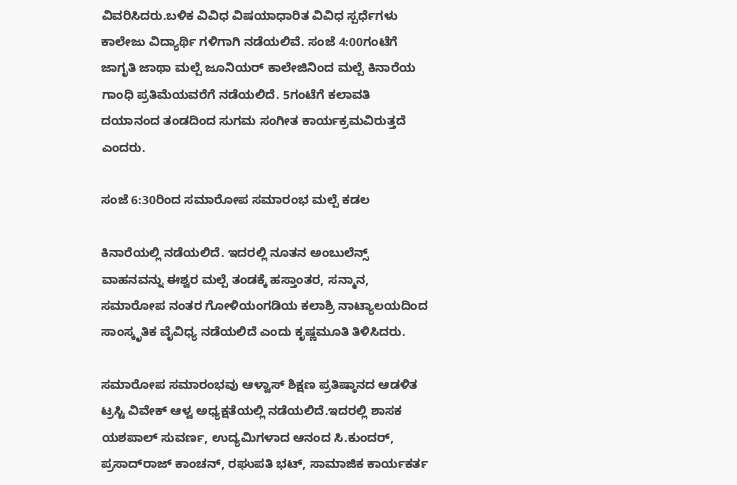ವಿವರಿಸಿದರು.ಬಳಿಕ ವಿವಿಧ ವಿಷಯಾಧಾರಿತ ವಿವಿಧ ಸ್ಪರ್ಧೆಗಳು ಕಾಲೇಜು ವಿದ್ಯಾರ್ಥಿ ಗಳಿಗಾಗಿ ನಡೆಯಲಿವೆ. ಸಂಜೆ 4:00ಗಂಟೆಗೆ ಜಾಗೃತಿ ಜಾಥಾ ಮಲ್ಪೆ ಜೂನಿಯರ್ ಕಾಲೇಜಿನಿಂದ ಮಲ್ಪೆ ಕಿನಾರೆಯ ಗಾಂಧಿ ಪ್ರತಿಮೆಯವರೆಗೆ ನಡೆಯಲಿದೆ. 5ಗಂಟೆಗೆ ಕಲಾವತಿ ದಯಾನಂದ ತಂಡದಿಂದ ಸುಗಮ ಸಂಗೀತ ಕಾರ್ಯಕ್ರಮವಿರುತ್ತದೆ ಎಂದರು.

ಸಂಜೆ 6:30ರಿಂದ ಸಮಾರೋಪ ಸಮಾರಂಭ ಮಲ್ಪೆ ಕಡಲ

ಕಿನಾರೆಯಲ್ಲಿ ನಡೆಯಲಿದೆ. ಇದರಲ್ಲಿ ನೂತನ ಅಂಬುಲೆನ್ಸ್ ವಾಹನವನ್ನು ಈಶ್ವರ ಮಲ್ಪೆ ತಂಡಕ್ಕೆ ಹಸ್ತಾಂತರ, ಸನ್ಮಾನ, ಸಮಾರೋಪ ನಂತರ ಗೋಳಿಯಂಗಡಿಯ ಕಲಾಶ್ರಿ ನಾಟ್ಯಾಲಯದಿಂದ ಸಾಂಸ್ಕೃತಿಕ ವೈವಿಧ್ಯ ನಡೆಯಲಿದೆ ಎಂದು ಕೃಷ್ಣಮೂತಿ ತಿಳಿಸಿದರು.

ಸಮಾರೋಪ ಸಮಾರಂಭವು ಆಳ್ವಾಸ್ ಶಿಕ್ಷಣ ಪ್ರತಿಷ್ಠಾನದ ಆಡಳಿತ ಟ್ರಸ್ಟಿ ವಿವೇಕ್ ಆಳ್ವ ಅಧ್ಯಕ್ಷತೆಯಲ್ಲಿ ನಡೆಯಲಿದೆ.ಇದರಲ್ಲಿ ಶಾಸಕ ಯಶಪಾಲ್ ಸುವರ್ಣ, ಉದ್ಯಮಿಗಳಾದ ಆನಂದ ಸಿ.ಕುಂದರ್, ಪ್ರಸಾದ್‌ರಾಜ್‌ ಕಾಂಚನ್, ರಘುಪತಿ ಭಟ್, ಸಾಮಾಜಿಕ ಕಾರ್ಯಕರ್ತ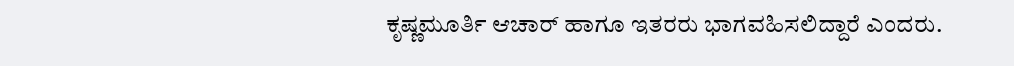ಕೃಷ್ಣಮೂರ್ತಿ ಆಚಾರ್ ಹಾಗೂ ಇತರರು ಭಾಗವಹಿಸಲಿದ್ದಾರೆ ಎಂದರು.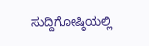ಸುದ್ದಿಗೋಷ್ಠಿಯಲ್ಲಿ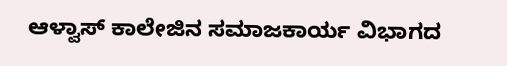ಆಳ್ವಾಸ್‌ ಕಾಲೇಜಿನ ಸಮಾಜಕಾರ್ಯ ವಿಭಾಗದ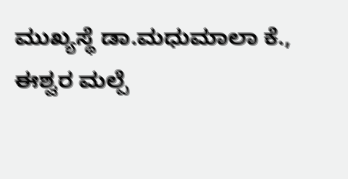ಮುಖ್ಯಸ್ಥೆ ಡಾ.ಮಧುಮಾಲಾ ಕೆ., ಈಶ್ವರ ಮಲ್ಪೆ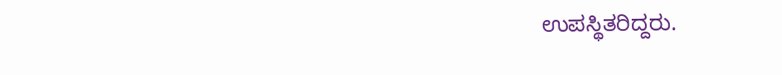ಉಪಸ್ಥಿತರಿದ್ದರು.